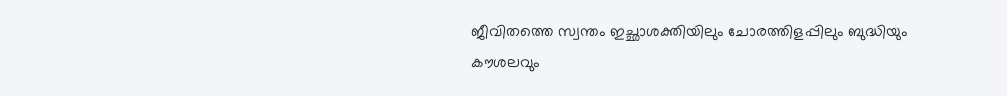ജീവിതത്തെ സ്വന്തം ഇച്ഛാശക്തിയിലും ചോരത്തിളപ്പിലും ബുദ്ധിയും കൗശലവും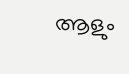ആളും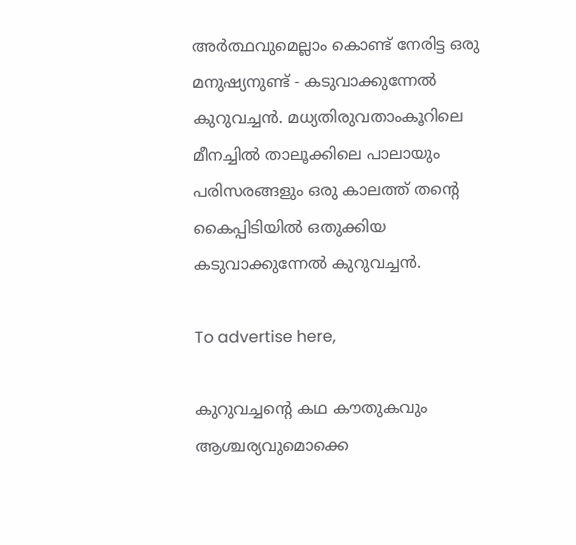അര്‍ത്ഥവുമെല്ലാം കൊണ്ട് നേരിട്ട ഒരു മനുഷ്യനുണ്ട് - കടുവാക്കുന്നേല്‍ കുറുവച്ചന്‍. മധ്യതിരുവതാംകൂറിലെ മീനച്ചില്‍ താലൂക്കിലെ പാലായും പരിസരങ്ങളും ഒരു കാലത്ത് തന്റെ കൈപ്പിടിയില്‍ ഒതുക്കിയ കടുവാക്കുന്നേല്‍ കുറുവച്ചന്‍.

To advertise here,

കുറുവച്ചന്റെ കഥ കൗതുകവും ആശ്ചര്യവുമൊക്കെ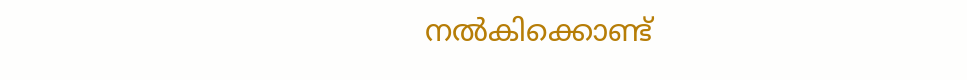നല്‍കിക്കൊണ്ട്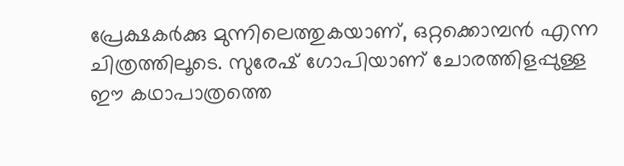പ്രേക്ഷകര്‍ക്കു മുന്നിലെത്തുകയാണ്, ഒറ്റക്കൊമ്പന്‍ എന്ന ചിത്രത്തിലൂടെ. സുരേഷ് ഗോപിയാണ് ചോരത്തിളപ്പുള്ള ഈ കഥാപാത്രത്തെ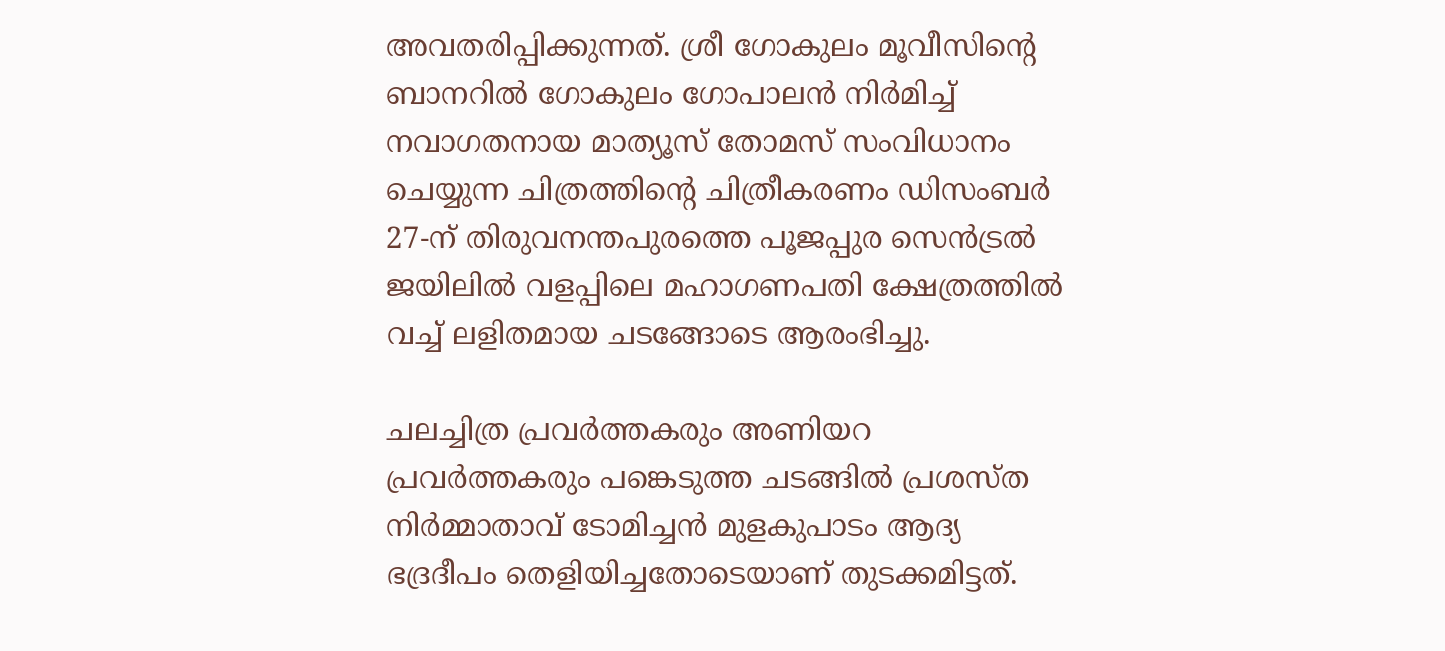അവതരിപ്പിക്കുന്നത്. ശ്രീ ഗോകുലം മൂവീസിന്റെ ബാനറില്‍ ഗോകുലം ഗോപാലന്‍ നിര്‍മിച്ച് നവാഗതനായ മാത്യൂസ് തോമസ് സംവിധാനം ചെയ്യുന്ന ചിത്രത്തിന്റെ ചിത്രീകരണം ഡിസംബര്‍ 27-ന് തിരുവനന്തപുരത്തെ പൂജപ്പുര സെന്‍ട്രല്‍ ജയിലില്‍ വളപ്പിലെ മഹാഗണപതി ക്ഷേത്രത്തില്‍ വച്ച് ലളിതമായ ചടങ്ങോടെ ആരംഭിച്ചു.

ചലച്ചിത്ര പ്രവര്‍ത്തകരും അണിയറ പ്രവര്‍ത്തകരും പങ്കെടുത്ത ചടങ്ങില്‍ പ്രശസ്ത നിര്‍മ്മാതാവ് ടോമിച്ചന്‍ മുളകുപാടം ആദ്യ ഭദ്രദീപം തെളിയിച്ചതോടെയാണ് തുടക്കമിട്ടത്.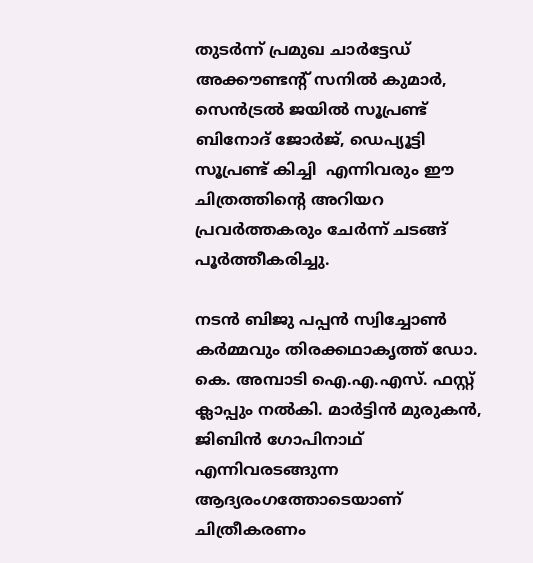തുടര്‍ന്ന് പ്രമുഖ ചാര്‍ട്ടേഡ് അക്കൗണ്ടന്റ് സനില്‍ കുമാര്‍, സെന്‍ട്രല്‍ ജയില്‍ സൂപ്രണ്ട് ബിനോദ് ജോര്‍ജ്, ഡെപ്യൂട്ടി സൂപ്രണ്ട് കിച്ചി  എന്നിവരും ഈ ചിത്രത്തിന്റെ അറിയറ പ്രവര്‍ത്തകരും ചേര്‍ന്ന് ചടങ്ങ് പൂര്‍ത്തീകരിച്ചു.

നടന്‍ ബിജു പപ്പന്‍ സ്വിച്ചോണ്‍ കര്‍മ്മവും തിരക്കഥാകൃത്ത് ഡോ. കെ. അമ്പാടി ഐ.എ.എസ്. ഫസ്റ്റ് ക്ലാപ്പും നല്‍കി. മാര്‍ട്ടിന്‍ മുരുകന്‍, ജിബിന്‍ ഗോപിനാഥ് എന്നിവരടങ്ങുന്ന ആദ്യരംഗത്തോടെയാണ് ചിത്രീകരണം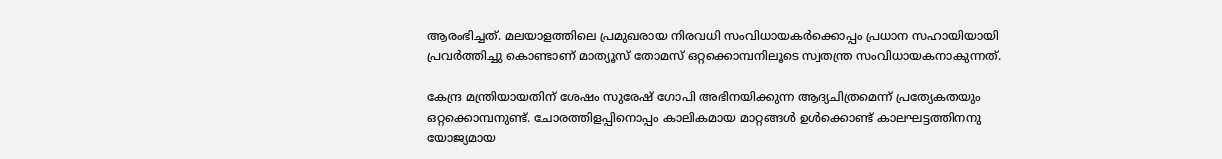ആരംഭിച്ചത്. മലയാളത്തിലെ പ്രമുഖരായ നിരവധി സംവിധായകര്‍ക്കൊപ്പം പ്രധാന സഹായിയായി പ്രവര്‍ത്തിച്ചു കൊണ്ടാണ് മാത്യൂസ് തോമസ് ഒറ്റക്കൊമ്പനിലൂടെ സ്വതന്ത്ര സംവിധായകനാകുന്നത്.

കേന്ദ്ര മന്ത്രിയായതിന് ശേഷം സുരേഷ് ഗോപി അഭിനയിക്കുന്ന ആദ്യചിത്രമെന്ന് പ്രത്യേകതയും ഒറ്റക്കൊമ്പനുണ്ട്. ചോരത്തിളപ്പിനൊപ്പം കാലികമായ മാറ്റങ്ങള്‍ ഉള്‍ക്കൊണ്ട് കാലഘട്ടത്തിനനു യോജ്യമായ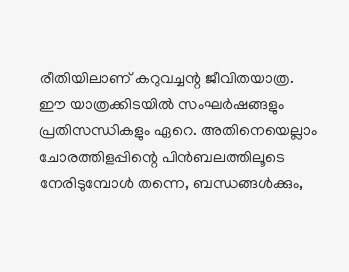രീതിയിലാണ് കറുവച്ചന്റ ജീവിതയാത്ര. ഈ യാത്രക്കിടയില്‍ സംഘര്‍ഷങ്ങളും പ്രതിസന്ധികളും ഏറെ. അതിനെയെല്ലാം ചോരത്തിളപ്പിന്റെ പിന്‍ബലത്തിലൂടെ നേരിടുമ്പോള്‍ തന്നെ, ബന്ധങ്ങള്‍ക്കും,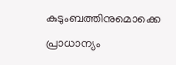കുടുംബത്തിനുമൊക്കെ പ്രാധാന്യം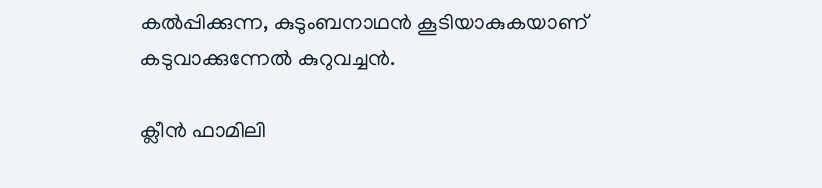കല്‍പ്പിക്കുന്ന, കുടുംബനാഥന്‍ കൂടിയാകുകയാണ് കടുവാക്കുന്നേല്‍ കുറുവച്ചന്‍.

ക്ലീന്‍ ഫാമിലി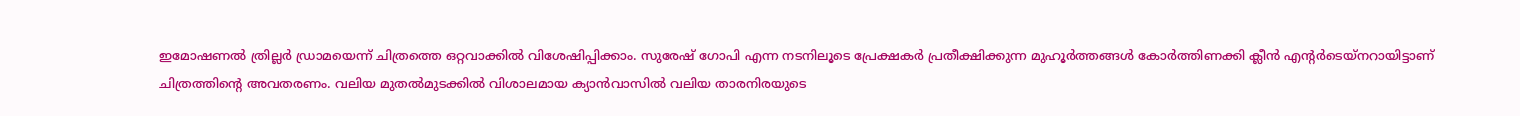ഇമോഷണല്‍ ത്രില്ലര്‍ ഡ്രാമയെന്ന് ചിത്രത്തെ ഒറ്റവാക്കില്‍ വിശേഷിപ്പിക്കാം. സുരേഷ് ഗോപി എന്ന നടനിലൂടെ പ്രേക്ഷകര്‍ പ്രതീക്ഷിക്കുന്ന മുഹൂര്‍ത്തങ്ങള്‍ കോര്‍ത്തിണക്കി ക്ലീന്‍ എന്റര്‍ടെയ്‌നറായിട്ടാണ് ചിത്രത്തിന്റെ അവതരണം. വലിയ മുതല്‍മുടക്കില്‍ വിശാലമായ ക്യാന്‍വാസില്‍ വലിയ താരനിരയുടെ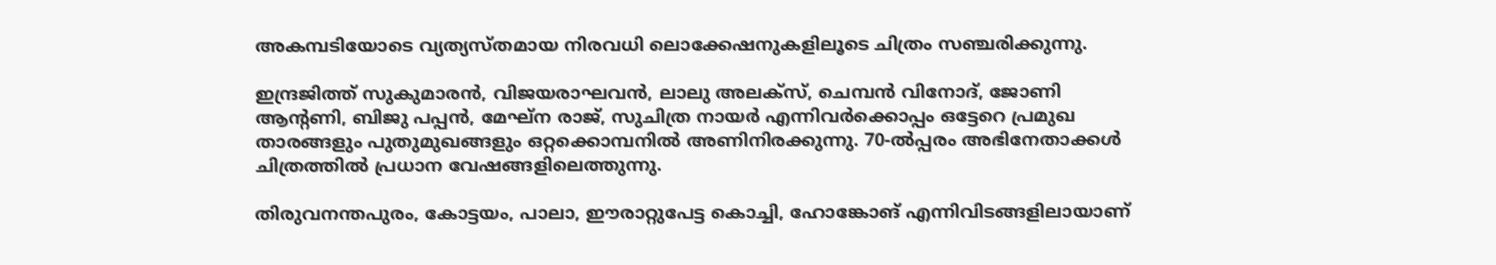അകമ്പടിയോടെ വ്യത്യസ്തമായ നിരവധി ലൊക്കേഷനുകളിലൂടെ ചിത്രം സഞ്ചരിക്കുന്നു.

ഇന്ദ്രജിത്ത് സുകുമാരന്‍, വിജയരാഘവന്‍, ലാലു അലക്‌സ്, ചെമ്പന്‍ വിനോദ്, ജോണി ആന്റണി, ബിജു പപ്പന്‍, മേഘ്‌ന രാജ്, സുചിത്ര നായര്‍ എന്നിവര്‍ക്കൊപ്പം ഒട്ടേറെ പ്രമുഖ താരങ്ങളും പുതുമുഖങ്ങളും ഒറ്റക്കൊമ്പനില്‍ അണിനിരക്കുന്നു. 70-ല്‍പ്പരം അഭിനേതാക്കള്‍ ചിത്രത്തില്‍ പ്രധാന വേഷങ്ങളിലെത്തുന്നു.

തിരുവനന്തപുരം, കോട്ടയം, പാലാ, ഈരാറ്റുപേട്ട കൊച്ചി, ഹോങ്കോങ് എന്നിവിടങ്ങളിലായാണ്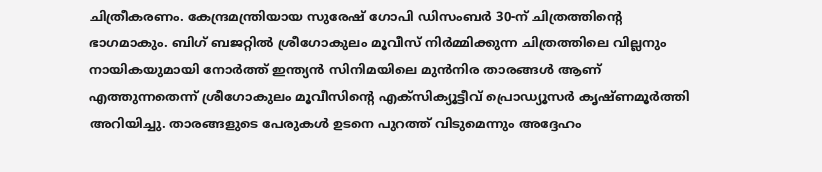ചിത്രീകരണം. കേന്ദ്രമന്ത്രിയായ സുരേഷ് ഗോപി ഡിസംബര്‍ 30-ന് ചിത്രത്തിന്റെ ഭാഗമാകും. ബിഗ് ബജറ്റില്‍ ശ്രീഗോകുലം മൂവീസ് നിര്‍മ്മിക്കുന്ന ചിത്രത്തിലെ വില്ലനും നായികയുമായി നോര്‍ത്ത് ഇന്ത്യന്‍ സിനിമയിലെ മുന്‍നിര താരങ്ങള്‍ ആണ് എത്തുന്നതെന്ന് ശ്രീഗോകുലം മൂവീസിന്റെ എക്‌സിക്യൂട്ടീവ് പ്രൊഡ്യൂസര്‍ കൃഷ്ണമൂര്‍ത്തി അറിയിച്ചു. താരങ്ങളുടെ പേരുകള്‍ ഉടനെ പുറത്ത് വിടുമെന്നും അദ്ദേഹം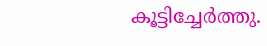കൂട്ടിച്ചേര്‍ത്തു.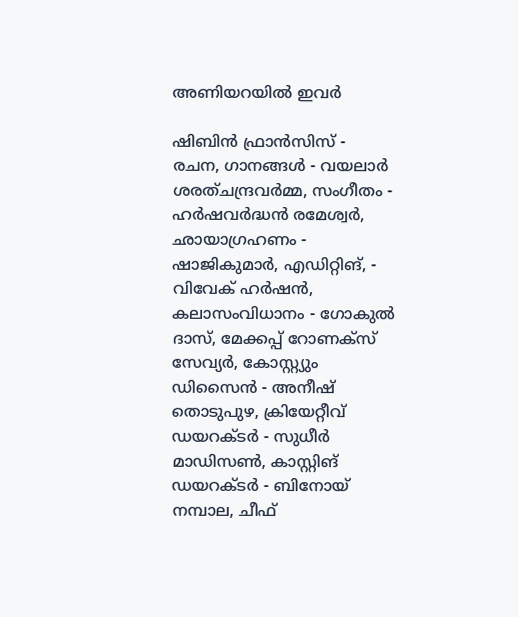അണിയറയില്‍ ഇവർ

ഷിബിന്‍ ഫ്രാന്‍സിസ് - രചന, ഗാനങ്ങള്‍ - വയലാര്‍ ശരത്ചന്ദ്രവര്‍മ്മ, സംഗീതം - ഹര്‍ഷവര്‍ദ്ധന്‍ രമേശ്വര്‍, ഛായാഗ്രഹണം - ഷാജികുമാര്‍, എഡിറ്റിങ്, - വിവേക് ഹര്‍ഷന്‍, കലാസംവിധാനം - ഗോകുല്‍ ദാസ്, മേക്കപ്പ് റോണക്‌സ് സേവ്യര്‍, കോസ്റ്റ്യും ഡിസൈന്‍ - അനീഷ് തൊടുപുഴ, ക്രിയേറ്റീവ് ഡയറക്ടര്‍ - സുധീര്‍ മാഡിസണ്‍, കാസ്റ്റിങ് ഡയറക്ടര്‍ - ബിനോയ് നമ്പാല, ചീഫ്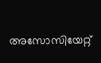അസോസിയേറ്റ്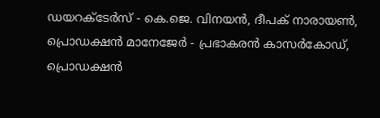ഡയറക്ടേര്‍സ് - കെ.ജെ. വിനയന്‍, ദീപക് നാരായണ്‍, പ്രൊഡക്ഷന്‍ മാനേജേര്‍ - പ്രഭാകരന്‍ കാസര്‍കോഡ്, പ്രൊഡക്ഷന്‍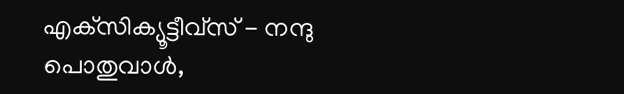എക്‌സിക്യൂട്ടീവ്‌സ് - നന്ദു പൊതുവാള്‍,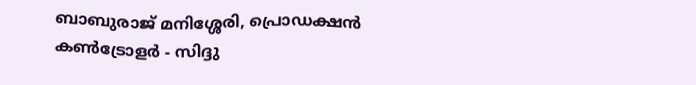ബാബുരാജ് മനിശ്ശേരി, പ്രൊഡക്ഷന്‍ കണ്‍ട്രോളര്‍ - സിദ്ദു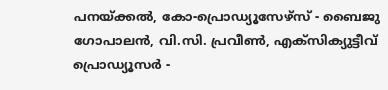പനയ്ക്കല്‍, കോ-പ്രൊഡ്യൂസേഴ്‌സ് - ബൈജു ഗോപാലന്‍, വി.സി. പ്രവീണ്‍, എക്‌സിക്യുട്ടീവ് പ്രൊഡ്യൂസര്‍ -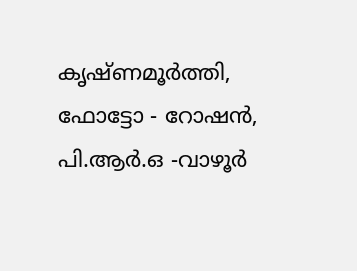കൃഷ്ണമൂര്‍ത്തി, ഫോട്ടോ - റോഷന്‍, പി.ആര്‍.ഒ -വാഴൂര്‍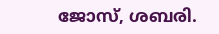ജോസ്, ശബരി.